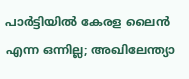പാർട്ടിയിൽ കേരള ലൈൻ എന്ന ഒന്നില്ല; അഖിലേന്ത്യാ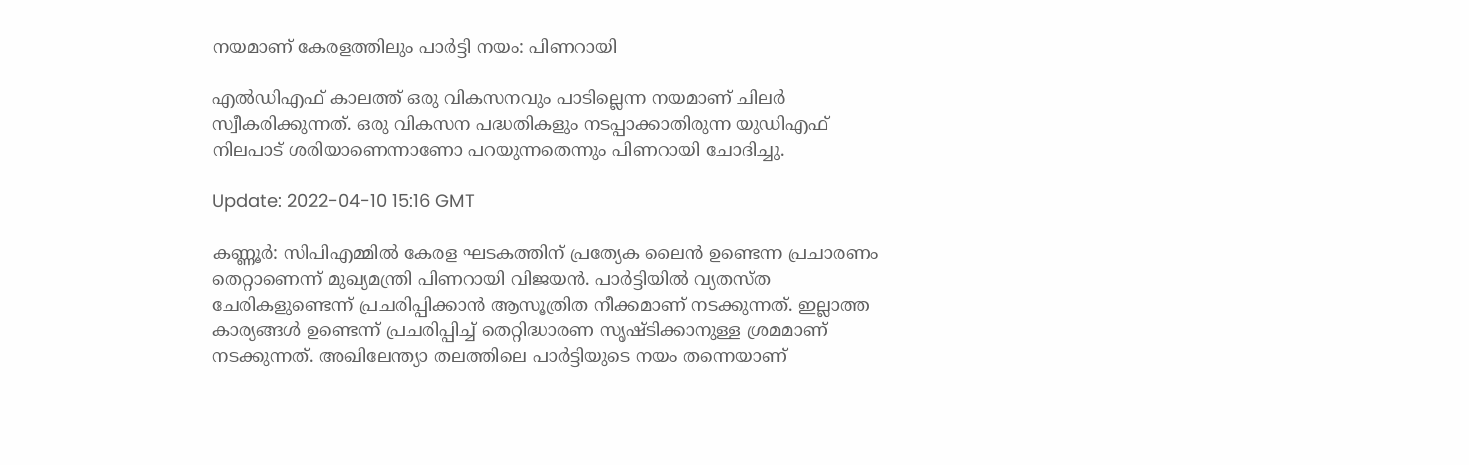നയമാണ് കേരളത്തിലും പാർട്ടി നയം: പിണറായി

എൽഡിഎഫ് കാലത്ത് ഒരു വികസനവും പാടില്ലെന്ന നയമാണ് ചിലർ സ്വീകരിക്കുന്നത്. ഒരു വികസന പദ്ധതികളും നടപ്പാക്കാതിരുന്ന യുഡിഎഫ് നിലപാട് ശരിയാണെന്നാണോ പറയുന്നതെന്നും പിണറായി ചോദിച്ചു.

Update: 2022-04-10 15:16 GMT

കണ്ണൂർ: സിപിഎമ്മിൽ കേരള ഘടകത്തിന് പ്രത്യേക ലൈൻ ഉണ്ടെന്ന പ്രചാരണം തെറ്റാണെന്ന് മുഖ്യമന്ത്രി പിണറായി വിജയൻ. പാർട്ടിയിൽ വ്യതസ്ത ചേരികളുണ്ടെന്ന് പ്രചരിപ്പിക്കാൻ ആസൂത്രിത നീക്കമാണ് നടക്കുന്നത്. ഇല്ലാത്ത കാര്യങ്ങൾ ഉണ്ടെന്ന് പ്രചരിപ്പിച്ച് തെറ്റിദ്ധാരണ സൃഷ്ടിക്കാനുള്ള ശ്രമമാണ് നടക്കുന്നത്. അഖിലേന്ത്യാ തലത്തിലെ പാർട്ടിയുടെ നയം തന്നെയാണ്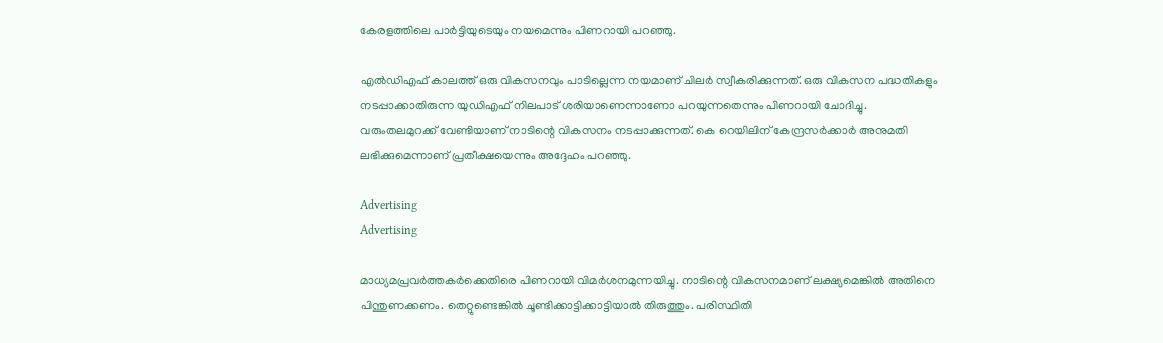കേരളത്തിലെ പാർട്ടിയുടെയും നയമെന്നും പിണറായി പറഞ്ഞു.

എൽഡിഎഫ് കാലത്ത് ഒരു വികസനവും പാടില്ലെന്ന നയമാണ് ചിലർ സ്വീകരിക്കുന്നത്. ഒരു വികസന പദ്ധതികളും നടപ്പാക്കാതിരുന്ന യുഡിഎഫ് നിലപാട് ശരിയാണെന്നാണോ പറയുന്നതെന്നും പിണറായി ചോദിച്ചു. വരുംതലമുറക്ക് വേണ്ടിയാണ് നാടിന്റെ വികസനം നടപ്പാക്കുന്നത്. കെ റെയിലിന് കേന്ദ്രസർക്കാർ അനുമതി ലഭിക്കുമെന്നാണ് പ്രതീക്ഷയെന്നും അദ്ദേഹം പറഞ്ഞു.

Advertising
Advertising

മാധ്യമപ്രവർത്തകർക്കെതിരെ പിണറായി വിമർശനമുന്നയിച്ചു. നാടിന്റെ വികസനമാണ് ലക്ഷ്യമെങ്കിൽ അതിനെ പിന്തുണക്കണം. തെറ്റുണ്ടെങ്കിൽ ചൂണ്ടിക്കാട്ടിക്കാട്ടിയാൽ തിരുത്തും. പരിസ്ഥിതി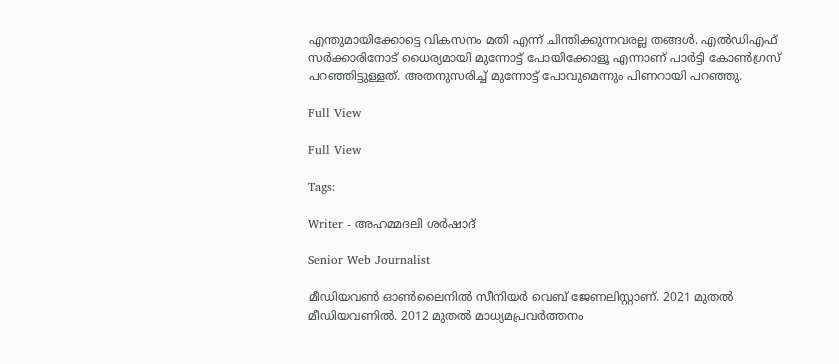എന്തുമായിക്കോട്ടെ വികസനം മതി എന്ന് ചിന്തിക്കുന്നവരല്ല തങ്ങൾ. എൽഡിഎഫ് സർക്കാരിനോട് ധൈര്യമായി മുന്നോട്ട് പോയിക്കോളൂ എന്നാണ് പാർട്ടി കോൺഗ്രസ് പറഞ്ഞിട്ടുള്ളത്. അതനുസരിച്ച് മുന്നോട്ട് പോവുമെന്നും പിണറായി പറഞ്ഞു.

Full View

Full View

Tags:

Writer - അഹമ്മദലി ശര്‍ഷാദ്

Senior Web Journalist

മീഡിയവൺ ഓൺലൈനിൽ സീനിയർ വെബ് ജേണലിസ്റ്റാണ്. 2021 മുതൽ മീഡിയവണിൽ. 2012 മുതൽ മാധ്യമപ്രവർത്തനം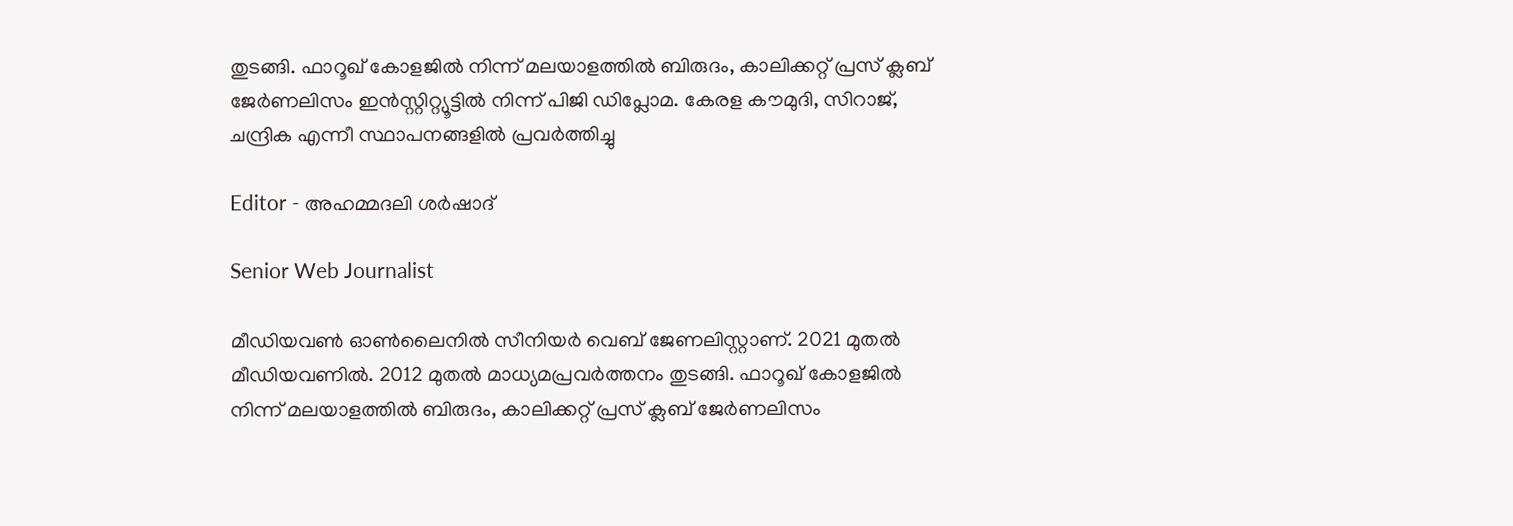തുടങ്ങി. ഫാറൂഖ് കോളജിൽ നിന്ന് മലയാളത്തിൽ ബിരുദം, കാലിക്കറ്റ് പ്രസ് ക്ലബ് ജേർണലിസം ഇൻസ്റ്റിറ്റ്യൂട്ടിൽ നിന്ന് പിജി ഡിപ്ലോമ. കേരള കൗമുദി, സിറാജ്, ചന്ദ്രിക എന്നീ സ്ഥാപനങ്ങളിൽ പ്രവർത്തിച്ചു

Editor - അഹമ്മദലി ശര്‍ഷാദ്

Senior Web Journalist

മീഡിയവൺ ഓൺലൈനിൽ സീനിയർ വെബ് ജേണലിസ്റ്റാണ്. 2021 മുതൽ മീഡിയവണിൽ. 2012 മുതൽ മാധ്യമപ്രവർത്തനം തുടങ്ങി. ഫാറൂഖ് കോളജിൽ നിന്ന് മലയാളത്തിൽ ബിരുദം, കാലിക്കറ്റ് പ്രസ് ക്ലബ് ജേർണലിസം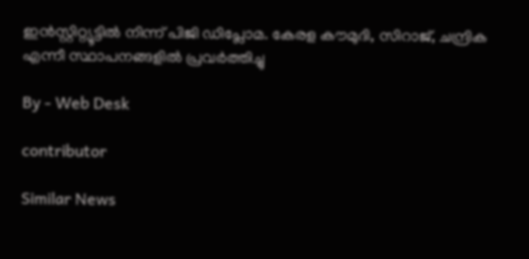ഇൻസ്റ്റിറ്റ്യൂട്ടിൽ നിന്ന് പിജി ഡിപ്ലോമ. കേരള കൗമുദി, സിറാജ്, ചന്ദ്രിക എന്നീ സ്ഥാപനങ്ങളിൽ പ്രവർത്തിച്ചു

By - Web Desk

contributor

Similar News